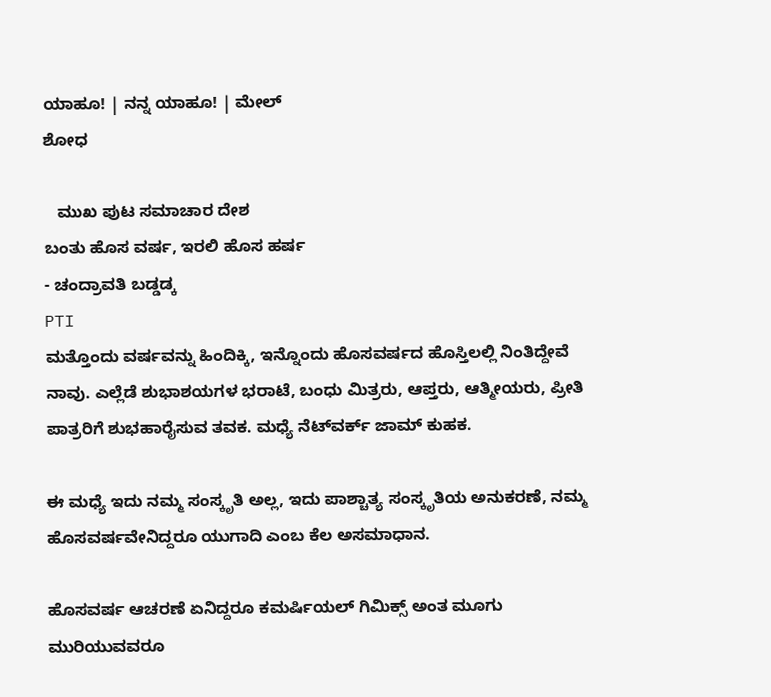ಯಾಹೂ! | ನನ್ನ ಯಾಹೂ! | ಮೇಲ್
ಶೋಧ

   ಮುಖ ಪುಟ ಸಮಾಚಾರ ದೇಶ
ಬಂತು ಹೊಸ ವರ್ಷ, ಇರಲಿ ಹೊಸ ಹರ್ಷ
- ಚಂದ್ರಾವತಿ ಬಡ್ಡಡ್ಕ
PTI
ಮತ್ತೊಂದು ವರ್ಷವನ್ನು ಹಿಂದಿಕ್ಕಿ, ಇನ್ನೊಂದು ಹೊಸವರ್ಷದ ಹೊಸ್ತಿಲಲ್ಲಿ ನಿಂತಿದ್ದೇವೆ ನಾವು. ಎಲ್ಲೆಡೆ ಶುಭಾಶಯಗಳ ಭರಾಟೆ, ಬಂಧು ಮಿತ್ರರು, ಆಪ್ತರು, ಆತ್ಮೀಯರು, ಪ್ರೀತಿ ಪಾತ್ರರಿಗೆ ಶುಭಹಾರೈಸುವ ತವಕ. ಮಧ್ಯೆ ನೆಟ್‌ವರ್ಕ್ ಜಾಮ್ ಕುಹಕ.

ಈ ಮಧ್ಯೆ ಇದು ನಮ್ಮ ಸಂಸ್ಕೃತಿ ಅಲ್ಲ, ಇದು ಪಾಶ್ಚಾತ್ಯ ಸಂಸ್ಕೃತಿಯ ಅನುಕರಣೆ, ನಮ್ಮ ಹೊಸವರ್ಷವೇನಿದ್ದರೂ ಯುಗಾದಿ ಎಂಬ ಕೆಲ ಅಸಮಾಧಾನ.

ಹೊಸವರ್ಷ ಆಚರಣೆ ಏನಿದ್ದರೂ ಕಮರ್ಷಿಯಲ್ ಗಿಮಿಕ್ಸ್ ಅಂತ ಮೂಗು ಮುರಿಯುವವರೂ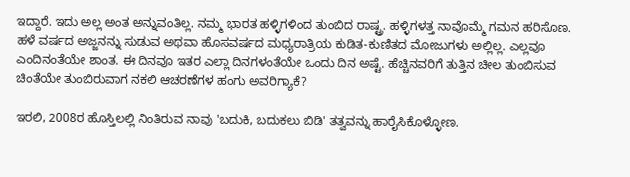ಇದ್ದಾರೆ. ಇದು ಅಲ್ಲ ಅಂತ ಅನ್ನುವಂತಿಲ್ಲ. ನಮ್ಮ ಭಾರತ ಹಳ್ಳಿಗಳಿಂದ ತುಂಬಿದ ರಾಷ್ಟ್ರ. ಹಳ್ಳಿಗಳತ್ತ ನಾವೊಮ್ಮೆ ಗಮನ ಹರಿಸೊಣ. ಹಳೆ ವರ್ಷದ ಅಜ್ಜನನ್ನು ಸುಡುವ ಅಥವಾ ಹೊಸವರ್ಷದ ಮಧ್ಯರಾತ್ರಿಯ ಕುಡಿತ-ಕುಣಿತದ ಮೋಜುಗಳು ಅಲ್ಲಿಲ್ಲ. ಎಲ್ಲವೂ ಎಂದಿನಂತೆಯೇ ಶಾಂತ. ಈ ದಿನವೂ ಇತರ ಎಲ್ಲಾ ದಿನಗಳಂತೆಯೇ ಒಂದು ದಿನ ಅಷ್ಟೆ. ಹೆಚ್ಚಿನವರಿಗೆ ತುತ್ತಿನ ಚೀಲ ತುಂಬಿಸುವ ಚಿಂತೆಯೇ ತುಂಬಿರುವಾಗ ನಕಲಿ ಆಚರಣೆಗಳ ಹಂಗು ಅವರಿಗ್ಯಾಕೆ?

ಇರಲಿ, 2008ರ ಹೊಸ್ತಿಲಲ್ಲಿ ನಿಂತಿರುವ ನಾವು 'ಬದುಕಿ, ಬದುಕಲು ಬಿಡಿ' ತತ್ವವನ್ನು ಹಾರೈಸಿಕೊಳ್ಳೋಣ.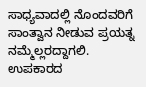ಸಾಧ್ಯವಾದಲ್ಲಿ ನೊಂದವರಿಗೆ ಸಾಂತ್ವಾನ ನೀಡುವ ಪ್ರಯತ್ನ ನಮ್ಮೆಲ್ಲರದ್ದಾಗಲಿ. ಉಪಕಾರದ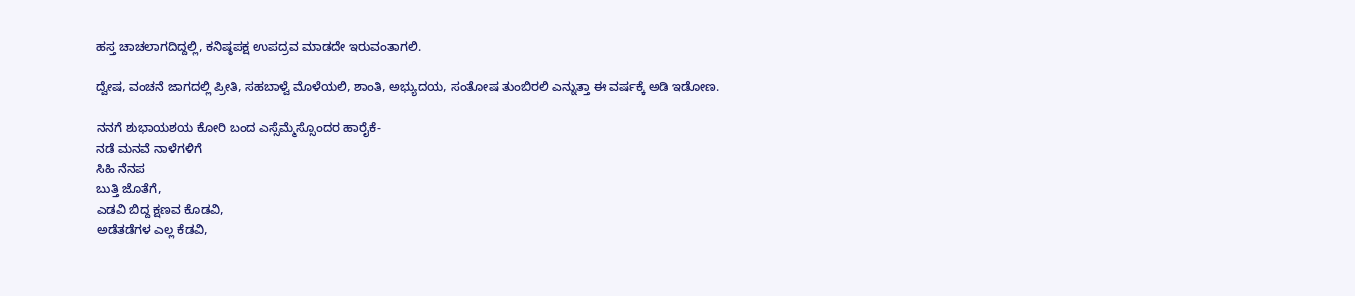ಹಸ್ತ ಚಾಚಲಾಗದಿದ್ದಲ್ಲಿ, ಕನಿಷ್ಠಪಕ್ಷ ಉಪದ್ರವ ಮಾಡದೇ ಇರುವಂತಾಗಲಿ.

ದ್ವೇಷ, ವಂಚನೆ ಜಾಗದಲ್ಲಿ ಪ್ರೀತಿ, ಸಹಬಾಳ್ವೆ ಮೊಳೆಯಲಿ, ಶಾಂತಿ, ಅಭ್ಯುದಯ, ಸಂತೋಷ ತುಂಬಿರಲಿ ಎನ್ನುತ್ತಾ ಈ ವರ್ಷಕ್ಕೆ ಅಡಿ ಇಡೋಣ.

ನನಗೆ ಶುಭಾಯಶಯ ಕೋರಿ ಬಂದ ಎಸ್ಸೆಮ್ಮೆಸ್ಸೊಂದರ ಹಾರೈಕೆ-
ನಡೆ ಮನವೆ ನಾಳೆಗಳಿಗೆ
ಸಿಹಿ ನೆನಪ
ಬುತ್ತಿ ಜೊತೆಗೆ,
ಎಡವಿ ಬಿದ್ದ ಕ್ಷಣವ ಕೊಡವಿ,
ಅಡೆತಡೆಗಳ ಎಲ್ಲ ಕೆಡವಿ,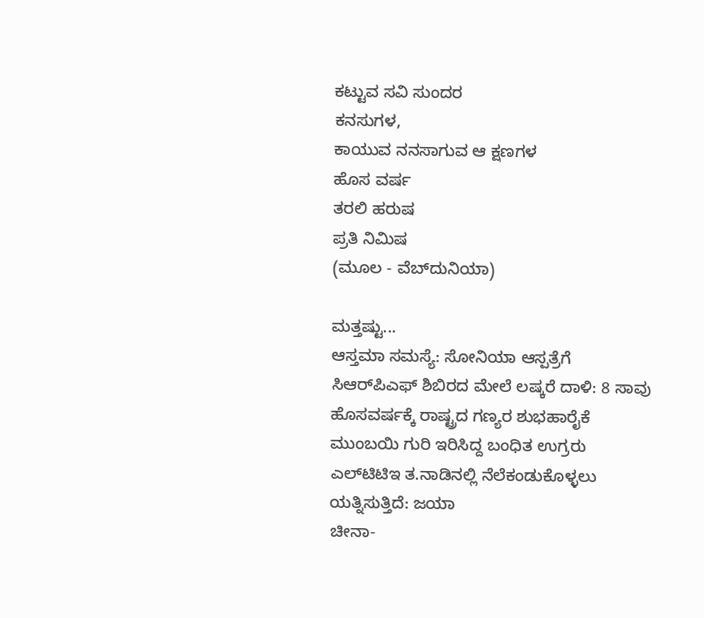ಕಟ್ಟುವ ಸವಿ ಸುಂದರ
ಕನಸುಗಳ,
ಕಾಯುವ ನನಸಾಗುವ ಆ ಕ್ಷಣಗಳ
ಹೊಸ ವರ್ಷ
ತರಲಿ ಹರುಷ
ಪ್ರತಿ ನಿಮಿಷ
(ಮೂಲ - ವೆಬ್‌ದುನಿಯಾ)

ಮತ್ತಷ್ಟು...
ಆಸ್ತಮಾ ಸಮಸ್ಯೆ: ಸೋನಿಯಾ ಆಸ್ಪತ್ರೆಗೆ
ಸಿಆರ್‌ಪಿಎಫ್ ಶಿಬಿರದ ಮೇಲೆ ಲಷ್ಕರೆ ದಾಳಿ: 8 ಸಾವು
ಹೊಸವರ್ಷಕ್ಕೆ ರಾಷ್ಟ್ರದ ಗಣ್ಯರ ಶುಭಹಾರೈಕೆ
ಮುಂಬಯಿ ಗುರಿ ಇರಿಸಿದ್ದ ಬಂಧಿತ ಉಗ್ರರು
ಎಲ್‌ಟಿಟಿಇ ತ.ನಾಡಿನಲ್ಲಿ ನೆಲೆಕಂಡುಕೊಳ್ಳಲು ಯತ್ನಿಸುತ್ತಿದೆ: ಜಯಾ
ಚೀನಾ-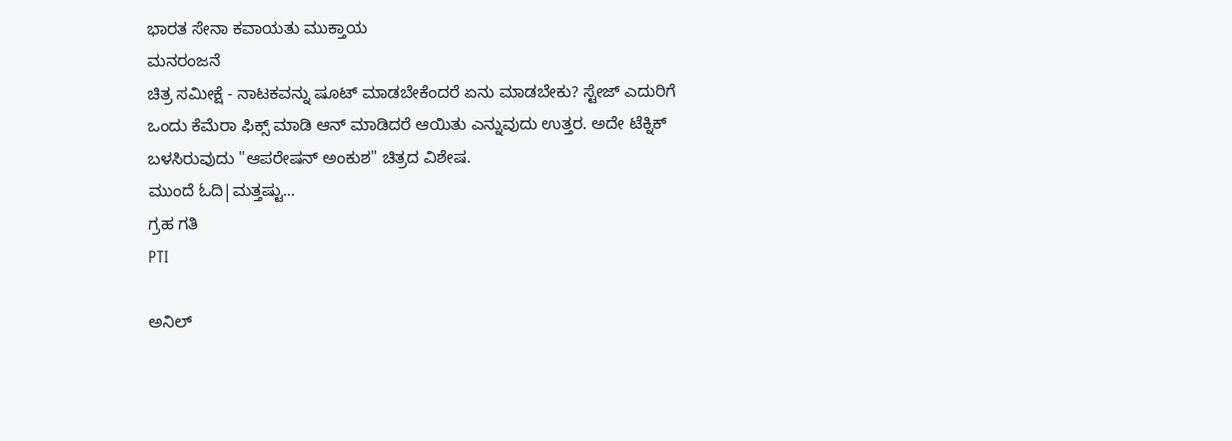ಭಾರತ ಸೇನಾ ಕವಾಯತು ಮುಕ್ತಾಯ
ಮನರಂಜನೆ
ಚಿತ್ರ ಸಮೀಕ್ಷೆ - ನಾಟಕವನ್ನು ಷೂಟ್ ಮಾಡಬೇಕೆಂದರೆ ಏನು ಮಾಡಬೇಕು? ಸ್ಟೇಜ್ ಎದುರಿಗೆ ಒಂದು ಕೆಮೆರಾ ಫಿಕ್ಸ್ ಮಾಡಿ ಆನ್‌ ಮಾಡಿದರೆ ಆಯಿತು ಎನ್ನುವುದು ಉತ್ತರ. ಅದೇ ಟೆಕ್ನಿಕ್ ಬಳಸಿರುವುದು "ಆಪರೇಷನ್ ಅಂಕುಶ" ಚಿತ್ರದ ವಿಶೇಷ.
ಮುಂದೆ ಓದಿ|ಮತ್ತಷ್ಟು...
ಗ್ರಹ ಗತಿ
PTI

ಅನಿಲ್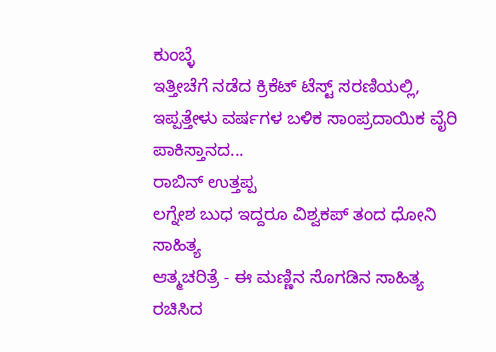ಕುಂಬ್ಳೆ
ಇತ್ತೀಚೆಗೆ ನಡೆದ ಕ್ರಿಕೆಟ್ ಟೆಸ್ಟ್ ಸರಣಿಯಲ್ಲಿ, ಇಪ್ಪತ್ತೇಳು ವರ್ಷಗಳ ಬಳಿಕ ಸಾಂಪ್ರದಾಯಿಕ ವೈರಿ ಪಾಕಿಸ್ತಾನದ...
ರಾಬಿನ್ ಉತ್ತಪ್ಪ
ಲಗ್ನೇಶ ಬುಧ ಇದ್ದರೂ ವಿಶ್ವಕಪ್ ತಂದ ಧೋನಿ
ಸಾಹಿತ್ಯ
ಆತ್ಮಚರಿತ್ರೆ - ಈ ಮಣ್ಣಿನ ಸೊಗಡಿನ ಸಾಹಿತ್ಯ ರಚಿಸಿದ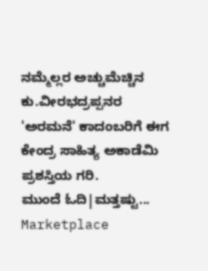ನಮ್ಮೆಲ್ಲರ ಅಚ್ಚುಮೆಚ್ಚಿನ ಕು.ವೀರಭದ್ರಪ್ಪನರ 'ಅರಮನೆ' ಕಾದಂಬರಿಗೆ ಈಗ ಕೇಂದ್ರ ಸಾಹಿತ್ಯ ಅಕಾಡೆಮಿ ಪ್ರಶಸ್ತಿಯ ಗರಿ.
ಮುಂದೆ ಓದಿ|ಮತ್ತಷ್ಟು...
Marketplace